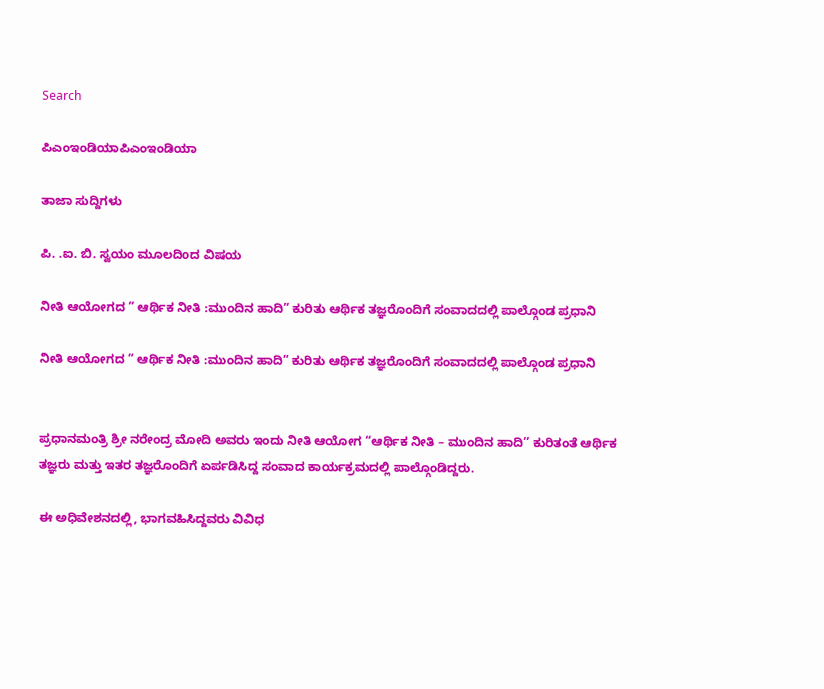Search

ಪಿಎಂಇಂಡಿಯಾಪಿಎಂಇಂಡಿಯಾ

ತಾಜಾ ಸುದ್ದಿಗಳು

ಪಿ. .ಐ. ಬಿ. ಸ್ವಯಂ ಮೂಲದಿoದ ವಿಷಯ

ನೀತಿ ಆಯೋಗದ ” ಆರ್ಥಿಕ ನೀತಿ :ಮುಂದಿನ ಹಾದಿ” ಕುರಿತು ಆರ್ಥಿಕ ತಜ್ಞರೊಂದಿಗೆ ಸಂವಾದದಲ್ಲಿ ಪಾಲ್ಗೊಂಡ ಪ್ರಧಾನಿ

ನೀತಿ ಆಯೋಗದ ” ಆರ್ಥಿಕ ನೀತಿ :ಮುಂದಿನ ಹಾದಿ” ಕುರಿತು ಆರ್ಥಿಕ ತಜ್ಞರೊಂದಿಗೆ ಸಂವಾದದಲ್ಲಿ ಪಾಲ್ಗೊಂಡ ಪ್ರಧಾನಿ


ಪ್ರಧಾನಮಂತ್ರಿ ಶ್ರೀ ನರೇಂದ್ರ ಮೋದಿ ಅವರು ಇಂದು ನೀತಿ ಆಯೋಗ “ಆರ್ಥಿಕ ನೀತಿ – ಮುಂದಿನ ಹಾದಿ’’ ಕುರಿತಂತೆ ಆರ್ಥಿಕ ತಜ್ಞರು ಮತ್ತು ಇತರ ತಜ್ಞರೊಂದಿಗೆ ಏರ್ಪಡಿಸಿದ್ದ ಸಂವಾದ ಕಾರ್ಯಕ್ರಮದಲ್ಲಿ ಪಾಲ್ಗೊಂಡಿದ್ದರು.

ಈ ಅಧಿವೇಶನದಲ್ಲಿ, ಭಾಗವಹಿಸಿದ್ದವರು ವಿವಿಧ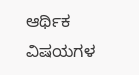ಆರ್ಥಿಕ ವಿಷಯಗಳ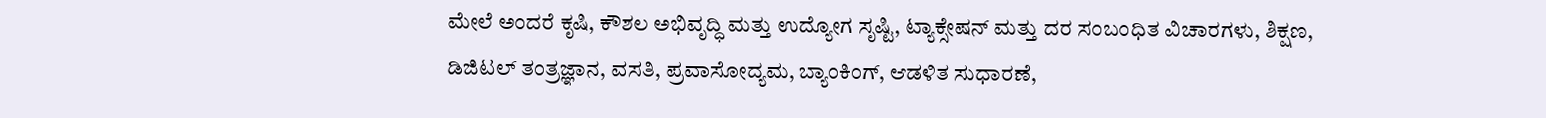ಮೇಲೆ ಅಂದರೆ ಕೃಷಿ, ಕೌಶಲ ಅಭಿವೃದ್ಧಿ ಮತ್ತು ಉದ್ಯೋಗ ಸೃಷ್ಟಿ, ಟ್ಯಾಕ್ಸೇಷನ್ ಮತ್ತು ದರ ಸಂಬಂಧಿತ ವಿಚಾರಗಳು, ಶಿಕ್ಷಣ, ಡಿಜಿಟಲ್ ತಂತ್ರಜ್ಞಾನ, ವಸತಿ, ಪ್ರವಾಸೋದ್ಯಮ, ಬ್ಯಾಂಕಿಂಗ್, ಆಡಳಿತ ಸುಧಾರಣೆ,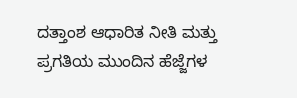ದತ್ತಾಂಶ ಆಧಾರಿತ ನೀತಿ ಮತ್ತು ಪ್ರಗತಿಯ ಮುಂದಿನ ಹೆಜ್ಜೆಗಳ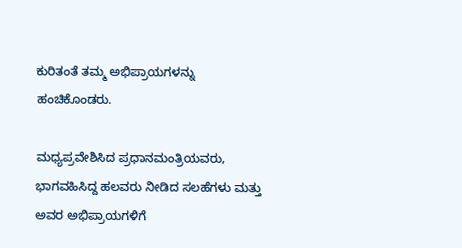ಕುರಿತಂತೆ ತಮ್ಮ ಅಭಿಪ್ರಾಯಗಳನ್ನು ಹಂಚಿಕೊಂಡರು.

ಮಧ್ಯಪ್ರವೇಶಿಸಿದ ಪ್ರಧಾನಮಂತ್ರಿಯವರು, ಭಾಗವಹಿಸಿದ್ದ ಹಲವರು ನೀಡಿದ ಸಲಹೆಗಳು ಮತ್ತು ಅವರ ಅಭಿಪ್ರಾಯಗಳಿಗೆ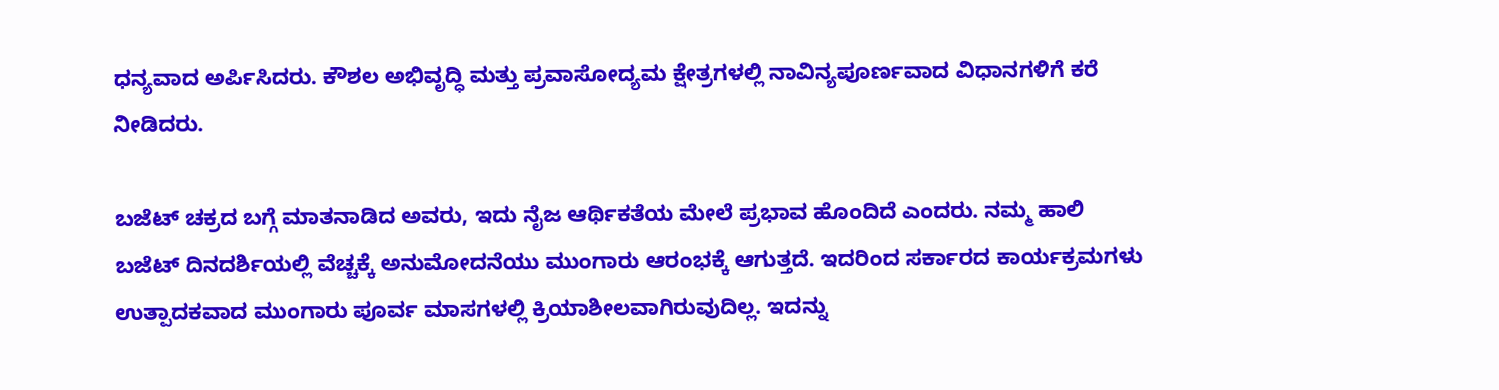ಧನ್ಯವಾದ ಅರ್ಪಿಸಿದರು. ಕೌಶಲ ಅಭಿವೃದ್ಧಿ ಮತ್ತು ಪ್ರವಾಸೋದ್ಯಮ ಕ್ಷೇತ್ರಗಳಲ್ಲಿ ನಾವಿನ್ಯಪೂರ್ಣವಾದ ವಿಧಾನಗಳಿಗೆ ಕರೆ ನೀಡಿದರು.

ಬಜೆಟ್ ಚಕ್ರದ ಬಗ್ಗೆ ಮಾತನಾಡಿದ ಅವರು, ಇದು ನೈಜ ಆರ್ಥಿಕತೆಯ ಮೇಲೆ ಪ್ರಭಾವ ಹೊಂದಿದೆ ಎಂದರು. ನಮ್ಮ ಹಾಲಿ ಬಜೆಟ್ ದಿನದರ್ಶಿಯಲ್ಲಿ ವೆಚ್ಚಕ್ಕೆ ಅನುಮೋದನೆಯು ಮುಂಗಾರು ಆರಂಭಕ್ಕೆ ಆಗುತ್ತದೆ. ಇದರಿಂದ ಸರ್ಕಾರದ ಕಾರ್ಯಕ್ರಮಗಳು ಉತ್ಪಾದಕವಾದ ಮುಂಗಾರು ಪೂರ್ವ ಮಾಸಗಳಲ್ಲಿ ಕ್ರಿಯಾಶೀಲವಾಗಿರುವುದಿಲ್ಲ. ಇದನ್ನು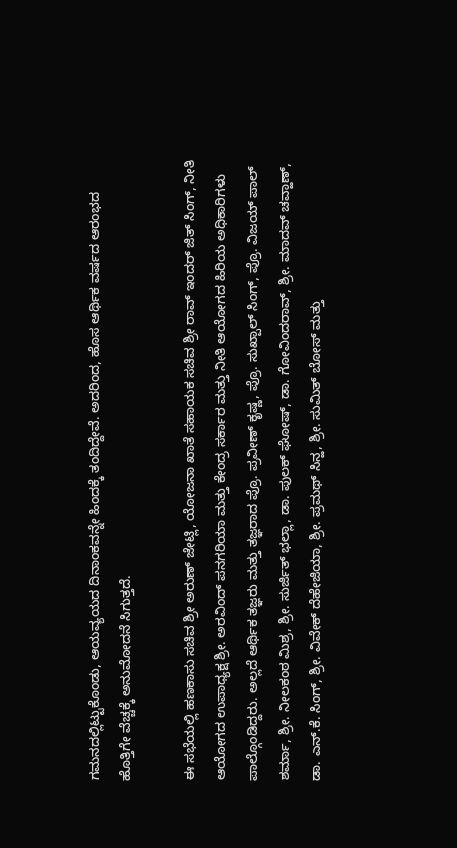ಗಮನದಲ್ಲಿಟ್ಟುಕೊಂಡು, ಆಯವ್ಯಯದ ದಿನಾಂಕವನ್ನೇ ಹಿಂದಕ್ಕೆ ತಂದಿದ್ದೇವೆ. ಅದರಿಂದ, ಹೊಸ ಆರ್ಥಿಕ ವರ್ಷದ ಆರಂಭದ ಹೊತ್ತಿಗೇ ವೆಚ್ಚಕ್ಕೆ ಅನುಮೋದನೆ ಸಿಗುತ್ತದೆ.

ಈ ಸಭೆಯಲ್ಲಿ ಹಣಕಾಸು ಸಚಿವ ಶ್ರೀ ಅರುಣ್ ಜೇಟ್ಲಿ, ಯೋಜನಾ ಖಾತೆ ಸಹಾಯಕ ಸಚಿವ ಶ್ರೀ ರಾವ್ ಇಂದರ್ ಜಿತ್ ಸಿಂಗ್, ನೀತಿ ಆಯೋಗದ ಉಪಾಧ್ಯಕ್ಷ ಶ್ರೀ. ಅರವಿಂದ್ ಪನಗರಿಯಾ ಮತ್ತು ಕೇಂದ್ರ ಸರ್ಕಾರ ಮತ್ತು ನೀತಿ ಆಯೋಗದ ಹಿರಿಯ ಅಧಿಕಾರಿಗಳು ಪಾಲ್ಗೊಂಡಿದ್ದರು. ಅಲ್ಲದೆ ಆರ್ಥಿಕ ತಜ್ಞರು ಮತ್ತು ತಜ್ಞರಾದ ಪ್ರೊ. ಪ್ರವೀಣ್ ಕೃಷ್ಣ, ಪ್ರೊ. ಸುಖ್ಪಾಲ್ ಸಿಂಗ್, ಪ್ರೊ. ವಿಜಯ್ ಪಾಲ್ ಶರ್ಮಾ, ಶ್ರೀ. ನೀಲಕಂಠ ಮಿಶ್ರ, ಶ್ರೀ. ಸುರ್ಜಿತ್ ಭಲ್ಲಾ, ಡಾ. ಪುಲಕ್ ಘೋಷ್, ಡಾ. ಗೋವಿಂದರಾವ್, ಶ್ರೀ. ಮಾದವ್ ಚವ್ಹಾಣ್, ಡಾ. ಎನ್.ಕೆ. ಸಿಂಗ್, ಶ್ರೀ. ವಿವೇಕ್ ದೆಹೇಜಿಯಾ, ಶ್ರೀ. ಪ್ರಮಥ್ ಸಿನ್ಹ, ಶ್ರೀ. ಸುಮಿತ್ ಬೋಸ್ ಮತ್ತು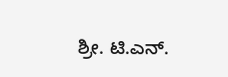ಶ್ರೀ. ಟಿ.ಎನ್.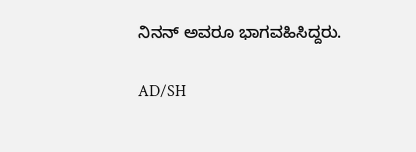ನಿನನ್ ಅವರೂ ಭಾಗವಹಿಸಿದ್ದರು.

AD/SH